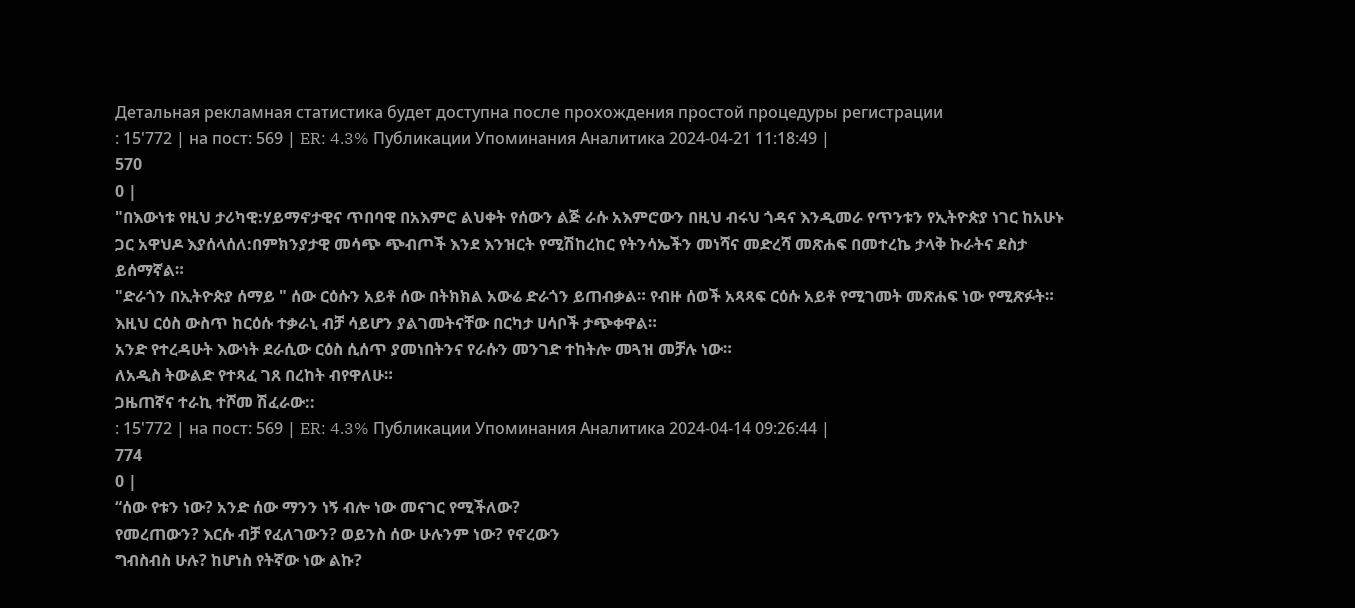Детальная рекламная статистика будет доступна после прохождения простой процедуры регистрации
: 15'772 | на пост: 569 | ER: 4.3% Публикации Упоминания Аналитика 2024-04-21 11:18:49 |
570
0 |
"በእውነቱ የዚህ ታሪካዊ:ሃይማኖታዊና ጥበባዊ በአእምሮ ልህቀት የሰውን ልጅ ራሱ አእምሮውን በዚህ ብሩህ ጎዳና እንዲመራ የጥንቱን የኢትዮጵያ ነገር ከአሁኑ ጋር አዋህዶ እያሰላሰለ:በምክንያታዊ መሳጭ ጭብጦች እንደ እንዝርት የሚሽከረከር የትንሳኤችን መነሻና መድረሻ መጽሐፍ በመተረኬ ታላቅ ኩራትና ደስታ ይሰማኛል።
"ድራጎን በኢትዮጵያ ሰማይ " ሰው ርዕሱን አይቶ ሰው በትክክል አውሬ ድራጎን ይጠብቃል። የብዙ ሰወች አጻጻፍ ርዕሱ አይቶ የሚገመት መጽሐፍ ነው የሚጽፉት።
እዚህ ርዕስ ውስጥ ከርዕሱ ተቃራኒ ብቻ ሳይሆን ያልገመትናቸው በርካታ ሀሳቦች ታጭቀዋል።
አንድ የተረዳሁት እውነት ደራሲው ርዕስ ሲሰጥ ያመነበትንና የራሱን መንገድ ተከትሎ መጓዝ መቻሉ ነው።
ለአዲስ ትውልድ የተጻፈ ገጸ በረከት ብየዋለሁ።
ጋዜጠኛና ተራኪ ተሾመ ሽፈራው::
: 15'772 | на пост: 569 | ER: 4.3% Публикации Упоминания Аналитика 2024-04-14 09:26:44 |
774
0 |
“ሰው የቱን ነው? አንድ ሰው ማንን ነኝ ብሎ ነው መናገር የሚችለው?
የመረጠውን? እርሱ ብቻ የፈለገውን? ወይንስ ሰው ሁሉንም ነው? የኖረውን
ግብስብስ ሁሉ? ከሆነስ የትኛው ነው ልኩ?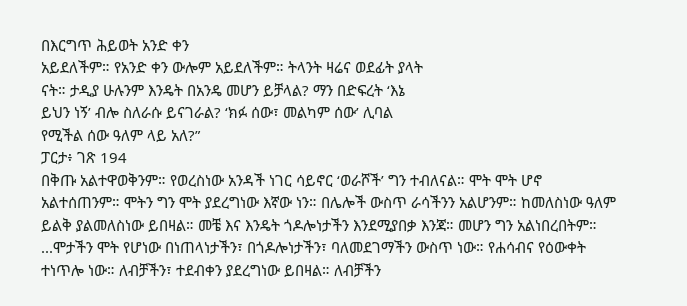በእርግጥ ሕይወት አንድ ቀን
አይደለችም። የአንድ ቀን ውሎም አይደለችም። ትላንት ዛሬና ወደፊት ያላት
ናት። ታዲያ ሁሉንም እንዴት በአንዴ መሆን ይቻላል? ማን በድፍረት ‘እኔ
ይህን ነኝ’ ብሎ ስለራሱ ይናገራል? ‘ክፉ ሰው፣ መልካም ሰው’ ሊባል
የሚችል ሰው ዓለም ላይ አለ?”
ፓርታ፥ ገጽ 194
በቅጡ አልተዋወቅንም። የወረስነው አንዳች ነገር ሳይኖር ‘ወራሾች’ ግን ተብለናል። ሞት ሞት ሆኖ አልተሰጠንም። ሞትን ግን ሞት ያደረግነው እኛው ነን። በሌሎች ውስጥ ራሳችንን አልሆንም። ከመለስነው ዓለም ይልቅ ያልመለስነው ይበዛል። መቼ እና እንዴት ጎዶሎነታችን እንደሚያበቃ እንጃ። መሆን ግን አልነበረበትም። ...ሞታችን ሞት የሆነው በነጠላነታችን፣ በጎዶሎነታችን፣ ባለመደገማችን ውስጥ ነው። የሐሳብና የዕውቀት ተነጥሎ ነው። ለብቻችን፣ ተደብቀን ያደረግነው ይበዛል። ለብቻችን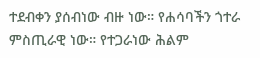ተደብቀን ያሰብነው ብዙ ነው። የሐሳባችን ጎተራ ምስጢራዊ ነው። የተጋራነው ሕልም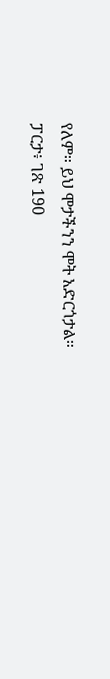የለም። ይህ ሞታችንን ሞት አድርጎታል።
ፓርታ፥ ገጽ 190